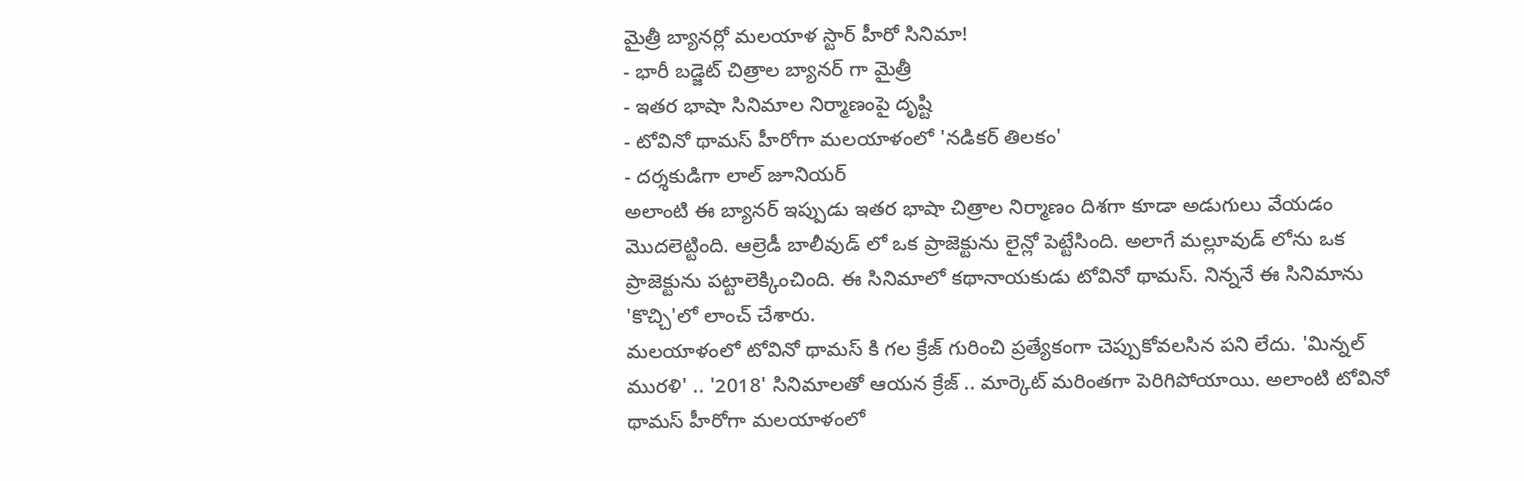మైత్రీ బ్యానర్లో మలయాళ స్టార్ హీరో సినిమా!
- భారీ బడ్జెట్ చిత్రాల బ్యానర్ గా మైత్రీ
- ఇతర భాషా సినిమాల నిర్మాణంపై దృష్టి
- టోవినో థామస్ హీరోగా మలయాళంలో 'నడికర్ తిలకం'
- దర్శకుడిగా లాల్ జూనియర్
అలాంటి ఈ బ్యానర్ ఇప్పుడు ఇతర భాషా చిత్రాల నిర్మాణం దిశగా కూడా అడుగులు వేయడం మొదలెట్టింది. ఆల్రెడీ బాలీవుడ్ లో ఒక ప్రాజెక్టును లైన్లో పెట్టేసింది. అలాగే మల్లూవుడ్ లోను ఒక ప్రాజెక్టును పట్టాలెక్కించింది. ఈ సినిమాలో కథానాయకుడు టోవినో థామస్. నిన్ననే ఈ సినిమాను 'కొచ్చి'లో లాంచ్ చేశారు.
మలయాళంలో టోవినో థామస్ కి గల క్రేజ్ గురించి ప్రత్యేకంగా చెప్పుకోవలసిన పని లేదు. 'మిన్నల్ మురళి' .. '2018' సినిమాలతో ఆయన క్రేజ్ .. మార్కెట్ మరింతగా పెరిగిపోయాయి. అలాంటి టోవినో థామస్ హీరోగా మలయాళంలో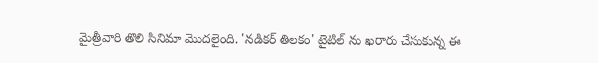మైత్రీవారి తొలి సినిమా మొదలైంది. 'నడికర్ తిలకం' టైటిల్ ను ఖరారు చేసుకున్న ఈ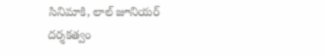సినిమాకి, లాల్ జూనియర్ దర్శకత్వం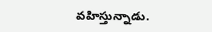వహిస్తున్నాడు.